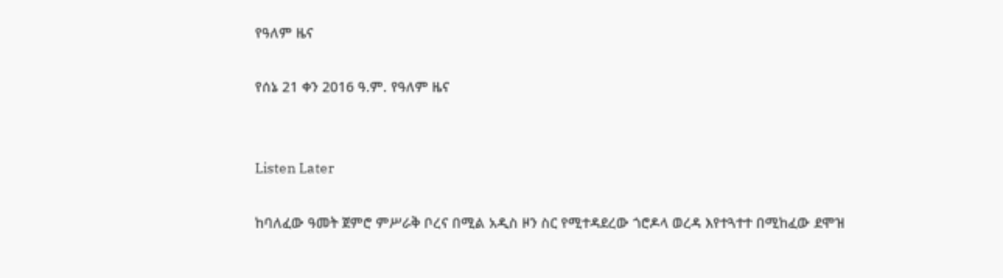የዓለም ዜና

የሰኔ 21 ቀን 2016 ዓ.ም. የዓለም ዜና


Listen Later

ከባለፈው ዓመት ጀምሮ ምሥራቅ ቦረና በሚል አዲስ ዞን ስር የሚተዳደረው ጎሮዶላ ወረዳ እየተጓተተ በሚከፈው ደሞዝ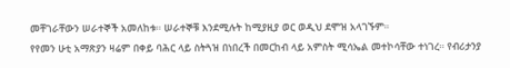መቸገራቸውን ሠራተኞች አመለከቱ። ሠራተኞቹ እንደሚሉት ከሚያዚያ ወር ወዲህ ደሞዝ አላገኙም።
የየመን ሁቲ አማጽያን ዛሬም በቀይ ባሕር ላይ ስትጓዝ በነበረች በመርከብ ላይ አምስት ሚሳኤል መተኮሳቸው ተነገረ። የብሪታንያ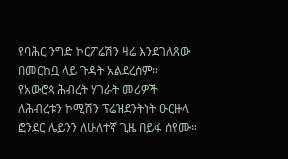የባሕር ንግድ ኮርፖሬሽን ዛሬ እንደገለጸው በመርከቧ ላይ ጉዳት አልደረሰም።
የአውሮጳ ሕብረት ሃገራት መሪዎች ለሕብረቱን ኮሚሽን ፕሬዝደንትነት ዑርዙላ ፎንደር ሌይንን ለሁለተኛ ጊዜ በይፋ ሰየሙ።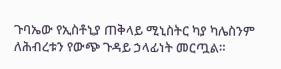ጉባኤው የኢስቶኒያ ጠቅላይ ሚኒስትር ካያ ካሌስንም ለሕብረቱን የውጭ ጉዳይ ኃላፊነት መርጧል።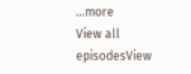...more
View all episodesView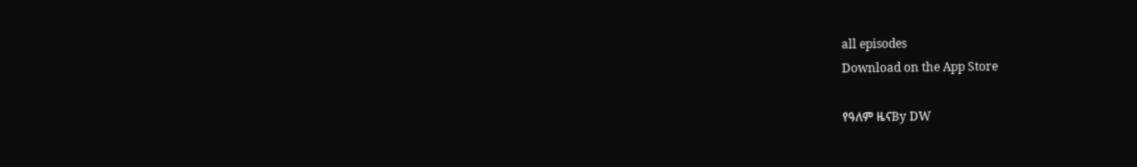all episodes
Download on the App Store

የዓለም ዜናBy DW